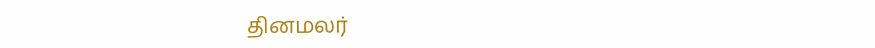தினமலர்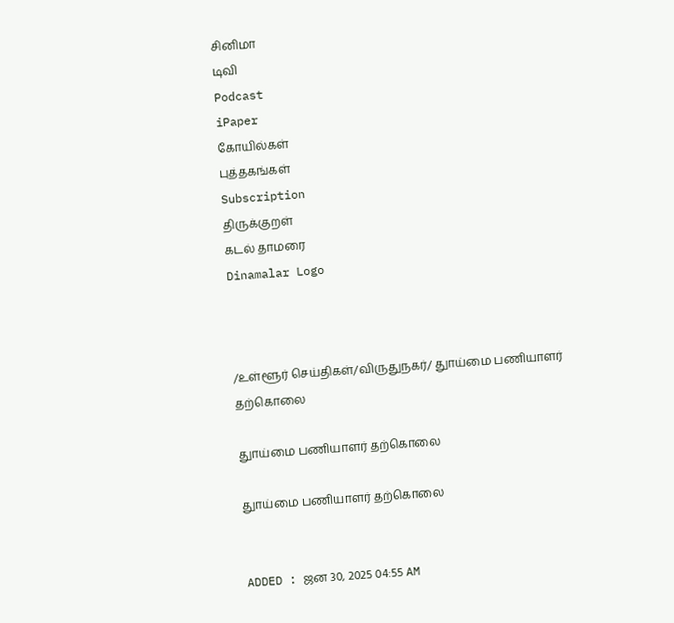சினிமா
டிவி
Podcast
iPaper
கோயில்கள்
புத்தகங்கள்
Subscription
திருக்குறள்
கடல் தாமரை
Dinamalar Logo



/உள்ளூர் செய்திகள்/விருதுநகர்/ துாய்மை பணியாளர் தற்கொலை

துாய்மை பணியாளர் தற்கொலை

துாய்மை பணியாளர் தற்கொலை


ADDED : ஜன 30, 2025 04:55 AM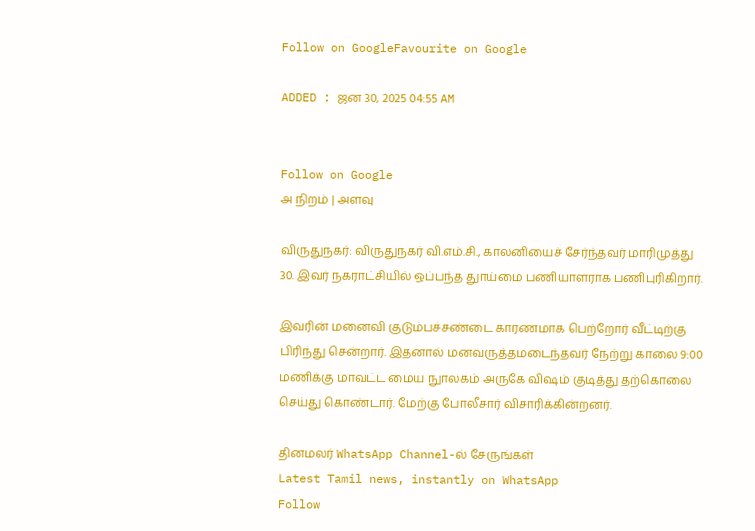Follow on GoogleFavourite on Google

ADDED : ஜன 30, 2025 04:55 AM


Follow on Google
அ நிறம் | அளவு

விருதுநகர்: விருதுநகர் வி.எம்.சி., காலனியைச் சேர்ந்தவர் மாரிமுத்து 30. இவர் நகராட்சியில் ஒப்பந்த துாய்மை பணியாளராக பணிபுரிகிறார்.

இவரின் மனைவி குடும்பச்சண்டை காரணமாக பெற்றோர் வீட்டிற்கு பிரிந்து சென்றார். இதனால் மனவருத்தமடைந்தவர் நேற்று காலை 9:00 மணிக்கு மாவட்ட மைய நுாலகம் அருகே விஷம் குடித்து தற்கொலை செய்து கொண்டார். மேற்கு போலீசார் விசாரிக்கின்றனர்.

தினமலர் WhatsApp Channel-ல் சேருங்கள்
Latest Tamil news, instantly on WhatsApp
Follow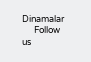Dinamalar
      Follow us